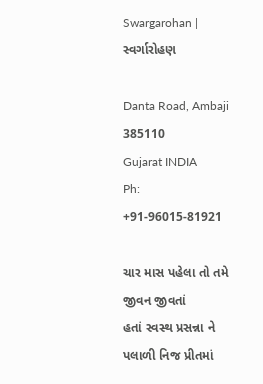Swargarohan | સ્વર્ગારોહણ

Danta Road, Ambaji 385110
Gujarat INDIA
Ph: +91-96015-81921

ચાર માસ પહેલા તો તમે જીવન જીવતાં
હતાં સ્વસ્થ પ્રસન્ના ને પલાળી નિજ પ્રીતમાં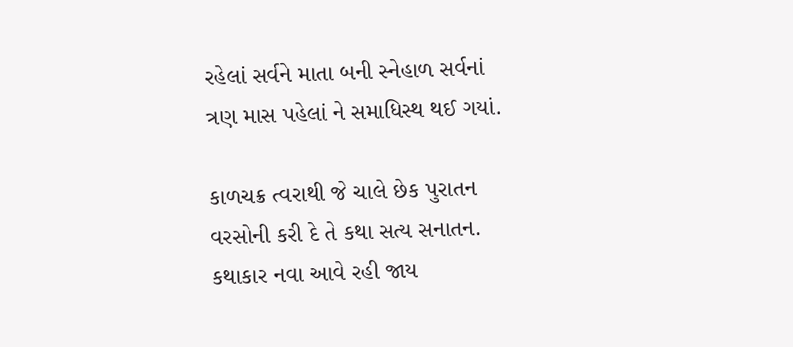રહેલાં સર્વને માતા બની સ્નેહાળ સર્વનાં
ત્રણ માસ પહેલાં ને સમાધિસ્થ થઈ ગયાં.

કાળચક્ર ત્વરાથી જે ચાલે છેક પુરાતન
વરસોની કરી દે તે કથા સત્ય સનાતન.
કથાકાર નવા આવે રહી જાય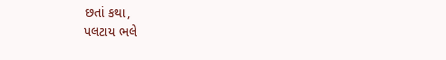છતાં કથા,
પલટાય ભલે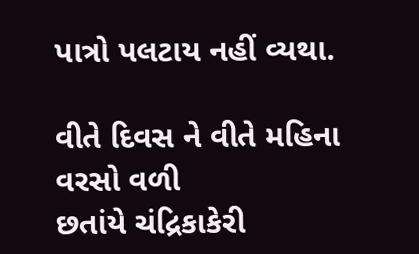પાત્રો પલટાય નહીં વ્યથા.

વીતે દિવસ ને વીતે મહિના વરસો વળી
છતાંયે ચંદ્રિકાકેરી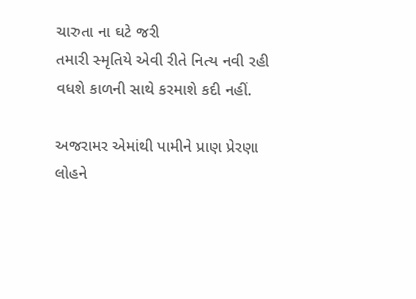ચારુતા ના ઘટે જરી
તમારી સ્મૃતિયે એવી રીતે નિત્ય નવી રહી
વધશે કાળની સાથે કરમાશે કદી નહીં.

અજરામર એમાંથી પામીને પ્રાણ પ્રેરણા
લોહને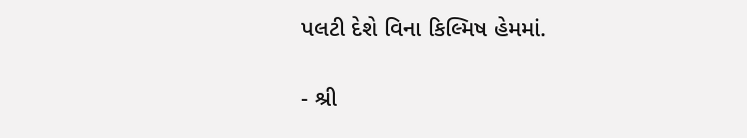પલટી દેશે વિના કિલ્મિષ હેમમાં.

- શ્રી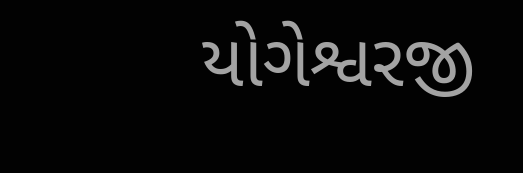યોગેશ્વરજી